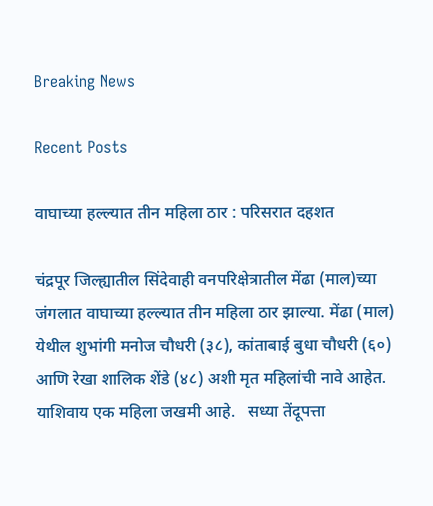Breaking News

Recent Posts

वाघाच्या हल्ल्यात तीन महिला ठार : परिसरात दहशत

चंद्रपूर जिल्ह्यातील सिंदेवाही वनपरिक्षेत्रातील मेंढा (माल)च्या जंगलात वाघाच्या हल्ल्यात तीन महिला ठार झाल्या. मेंढा (माल) येथील शुभांगी मनोज चौधरी (३८), कांताबाई बुधा चौधरी (६०) आणि रेखा शालिक शेंडे (४८) अशी मृत महिलांची नावे आहेत. याशिवाय एक महिला जखमी आहे.   सध्या तेंदूपत्ता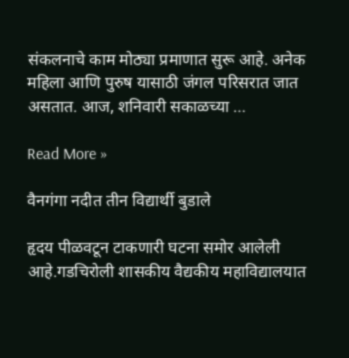संकलनाचे काम मोठ्या प्रमाणात सुरू आहे. अनेक महिला आणि पुरुष यासाठी जंगल परिसरात जात असतात. आज, शनिवारी सकाळच्या …

Read More »

वैनगंगा नदीत तीन विद्यार्थी बुडाले

हृदय पीळवटून टाकणारी घटना समोर आलेली आहे.गडचिरोली शासकीय वैद्यकीय महाविद्यालयात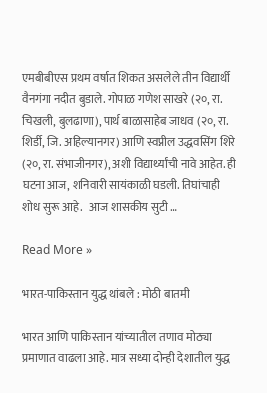एमबीबीएस प्रथम वर्षात शिकत असलेले तीन विद्यार्थी वैनगंगा नदीत बुडाले. गोपाळ गणेश साखरे (२०, रा. चिखली, बुलढाणा), पार्थ बाळासाहेब जाधव (२०, रा. शिर्डी, जि. अहिल्यानगर) आणि स्वप्नील उद्धवसिंग शिरे (२०, रा. संभाजीनगर), अशी विद्यार्थ्यांची नावे आहेत. ही घटना आज, शनिवारी सायंकाळी घडली. तिघांचाही शोध सुरू आहे.   आज शासकीय सुटी …

Read More »

भारत-पाकिस्तान युद्ध थांबले : मोठी बातमी

भारत आणि पाकिस्तान यांच्यातील तणाव मोठ्या प्रमाणात वाढला आहे. मात्र सध्या दोन्ही देशातील युद्ध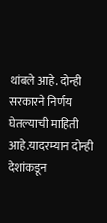थांबले आहे. दोन्ही सरकारने निर्णय घेतल्याची माहिती आहे.यादरम्यान दोन्ही देशांकडून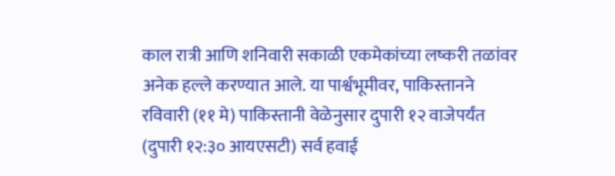काल रात्री आणि शनिवारी सकाळी एकमेकांच्या लष्करी तळांवर अनेक हल्ले करण्यात आले. या पार्श्वभूमीवर, पाकिस्तानने रविवारी (११ मे) पाकिस्तानी वेळेनुसार दुपारी १२ वाजेपर्यंत (दुपारी १२:३० आयएसटी) सर्व हवाई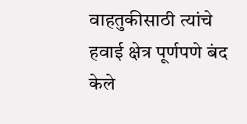वाहतुकीसाठी त्यांचे हवाई क्षेत्र पूर्णपणे बंद केले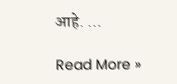आहे. …

Read More »